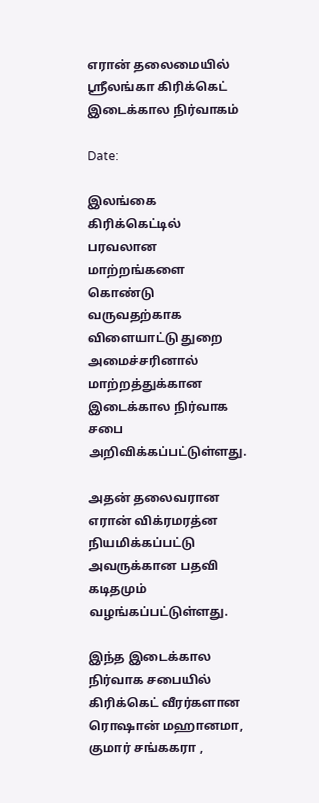எரான் தலைமையில் ஸ்ரீலங்கா கிரிக்கெட் இடைக்கால நிர்வாகம்

Date:

இலங்கை கிரிக்கெட்டில் பரவலான மாற்றங்களை கொண்டு வருவதற்காக விளையாட்டு துறை அமைச்சரினால் மாற்றத்துக்கான இடைக்கால நிர்வாக சபை அறிவிக்கப்பட்டுள்ளது.

அதன் தலைவரான எரான் விக்ரமரத்ன நியமிக்கப்பட்டு அவருக்கான பதவி கடிதமும் வழங்கப்பட்டுள்ளது.

இந்த இடைக்கால நிர்வாக சபையில் கிரிக்கெட் வீரர்களான ரொஷான் மஹானமா, குமார் சங்ககரா ,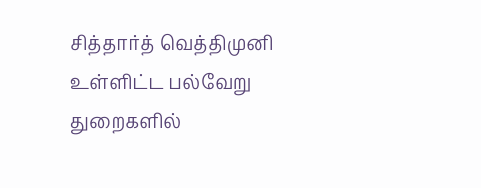சித்தார்த் வெத்திமுனி உள்ளிட்ட பல்வேறு துறைகளில்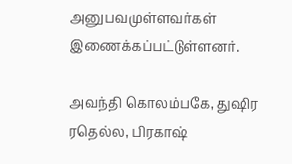அனுபவமுள்ளவர்கள் இணைக்கப்பட்டுள்ளனர்.

அவந்தி கொலம்பகே, துஷிர ரதெல்ல, பிரகாஷ்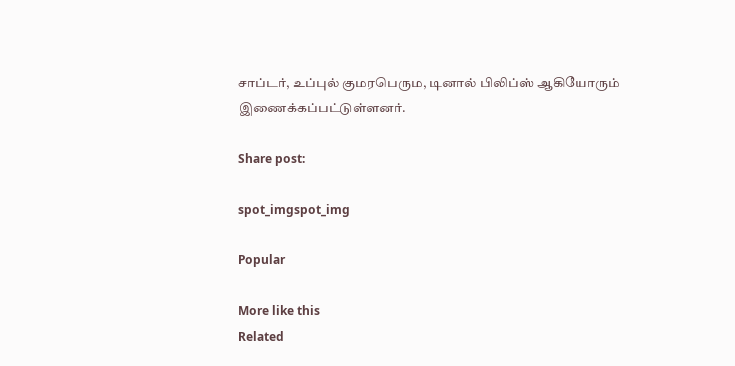சாப்டர், உப்புல் குமரபெரும, டினால் பிலிப்ஸ் ஆகியோரும் இணைக்கப்பட்டுள்ளனர்.

Share post:

spot_imgspot_img

Popular

More like this
Related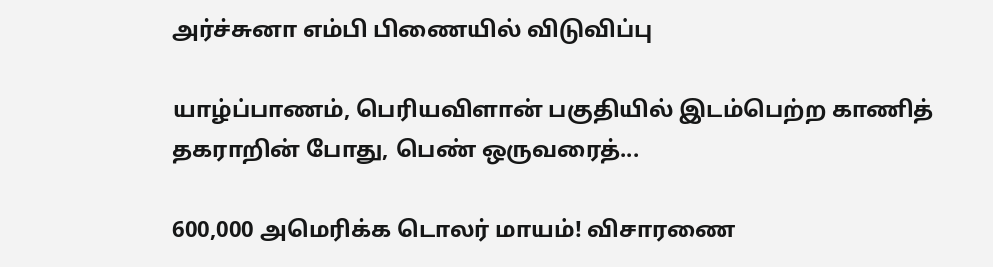அர்ச்சுனா எம்பி பிணையில் விடுவிப்பு

யாழ்ப்பாணம், பெரியவிளான் பகுதியில் இடம்பெற்ற காணித் தகராறின் போது, பெண் ஒருவரைத்...

600,000 அமெரிக்க டொலர் மாயம்! விசாரணை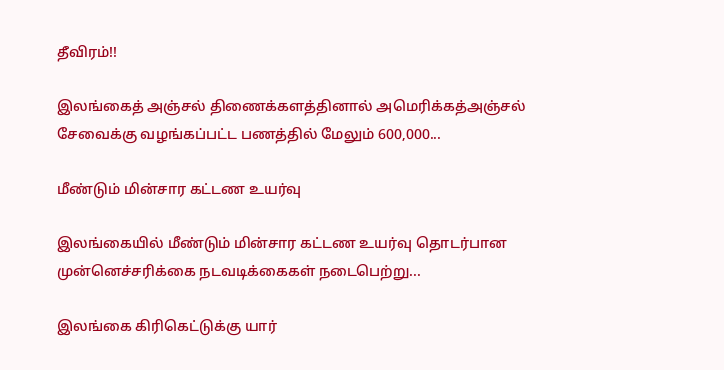தீவிரம்!!

இலங்கைத் அஞ்சல் திணைக்களத்தினால் அமெரிக்கத்அஞ்சல் சேவைக்கு வழங்கப்பட்ட பணத்தில் மேலும் 600,000...

மீண்டும் மின்சார கட்டண உயர்வு

இலங்கையில் மீண்டும் மின்சார கட்டண உயர்வு தொடர்பான முன்னெச்சரிக்கை நடவடிக்கைகள் நடைபெற்று...

இலங்கை கிரிகெட்டுக்கு யார்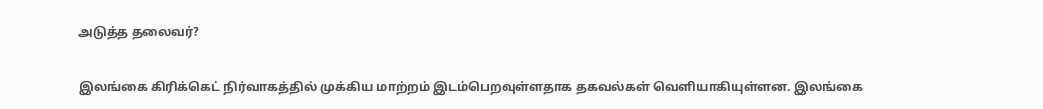அடுத்த தலைவர்?

இலங்கை கிரிக்கெட் நிர்வாகத்தில் முக்கிய மாற்றம் இடம்பெறவுள்ளதாக தகவல்கள் வெளியாகியுள்ளன. இலங்கை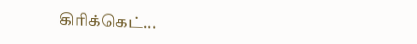கிரிக்கெட்...